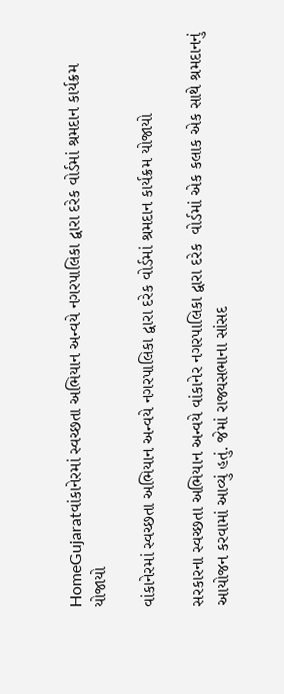HomeGujaratવાંકાનેરમાં સ્વચ્છતા અભિયાન અન્વયે નગરપાલિકા દ્વારા દરેક વોર્ડમાં શ્રમદાન કાર્યક્રમ યોજાયો

વાંકાનેરમાં સ્વચ્છતા અભિયાન અન્વયે નગરપાલિકા દ્વારા દરેક વોર્ડમાં શ્રમદાન કાર્યક્રમ યોજાયો

સરકારના સ્વચ્છતા અભિયાન અન્વયે વાંકાનેર નગરપાલિકા દ્વારા દરેક  વોર્ડમાં એક કલાક એક સાથે શ્રમદાનનું આયોજન કરવામાં આવ્યું હતું. જેમાં રાજ્યસભાના સાંસદ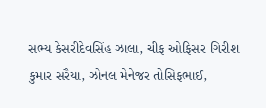સભ્ય કેસરીદેવસિંહ ઝાલા, ચીફ ઓફિસર ગિરીશ કુમાર સરૈયા, ઝોનલ મેનેજર તોસિફભાઈ,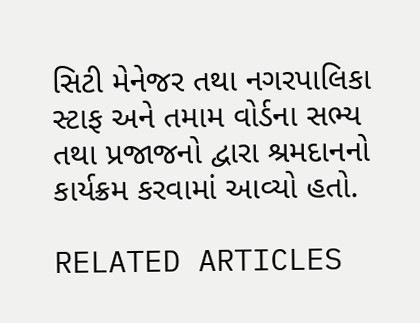સિટી મેનેજર તથા નગરપાલિકા સ્ટાફ અને તમામ વોર્ડના સભ્ય તથા પ્રજાજનો દ્વારા શ્રમદાનનો કાર્યક્રમ કરવામાં આવ્યો હતો.

RELATED ARTICLES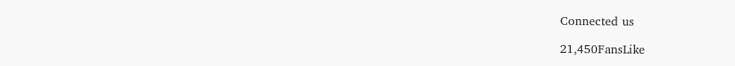Connected us

21,450FansLike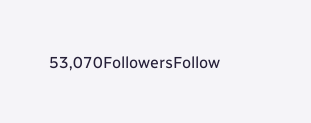53,070FollowersFollow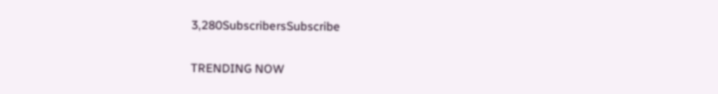3,280SubscribersSubscribe

TRENDING NOW